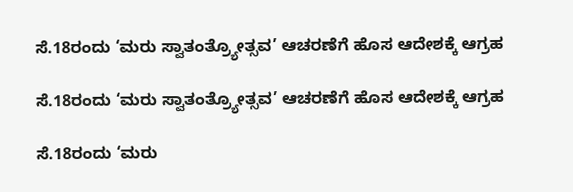ಸೆ.18ರಂದು ‘ಮರು ಸ್ವಾತಂತ್ರ್ಯೋತ್ಸವ’ ಆಚರಣೆಗೆ ಹೊಸ ಆದೇಶಕ್ಕೆ ಆಗ್ರಹ

ಸೆ.18ರಂದು ‘ಮರು ಸ್ವಾತಂತ್ರ್ಯೋತ್ಸವ’ ಆಚರಣೆಗೆ ಹೊಸ ಆದೇಶಕ್ಕೆ ಆಗ್ರಹ

ಸೆ.18ರಂದು ‘ಮರು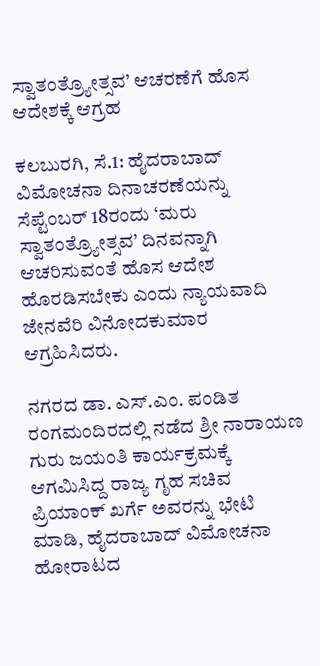ಸ್ವಾತಂತ್ರ್ಯೋತ್ಸವ’ ಆಚರಣೆಗೆ ಹೊಸ ಆದೇಶಕ್ಕೆ ಆಗ್ರಹ

ಕಲಬುರಗಿ, ಸೆ.1: ಹೈದರಾಬಾದ್ ವಿಮೋಚನಾ ದಿನಾಚರಣೆಯನ್ನು ಸೆಪ್ಟೆಂಬರ್ 18ರಂದು ‘ಮರು ಸ್ವಾತಂತ್ರ್ಯೋತ್ಸವ’ ದಿನವನ್ನಾಗಿ ಆಚರಿಸುವಂತೆ ಹೊಸ ಆದೇಶ ಹೊರಡಿಸಬೇಕು ಎಂದು ನ್ಯಾಯವಾದಿ ಜೇನವೆರಿ ವಿನೋದಕುಮಾರ ಆಗ್ರಹಿಸಿದರು.

ನಗರದ ಡಾ. ಎಸ್.ಎಂ. ಪಂಡಿತ ರಂಗಮಂದಿರದಲ್ಲಿ ನಡೆದ ಶ್ರೀ ನಾರಾಯಣ ಗುರು ಜಯಂತಿ ಕಾರ್ಯಕ್ರಮಕ್ಕೆ ಆಗಮಿಸಿದ್ದ ರಾಜ್ಯ ಗೃಹ ಸಚಿವ ಪ್ರಿಯಾಂಕ್ ಖರ್ಗೆ ಅವರನ್ನು ಭೇಟಿ ಮಾಡಿ, ಹೈದರಾಬಾದ್ ವಿಮೋಚನಾ ಹೋರಾಟದ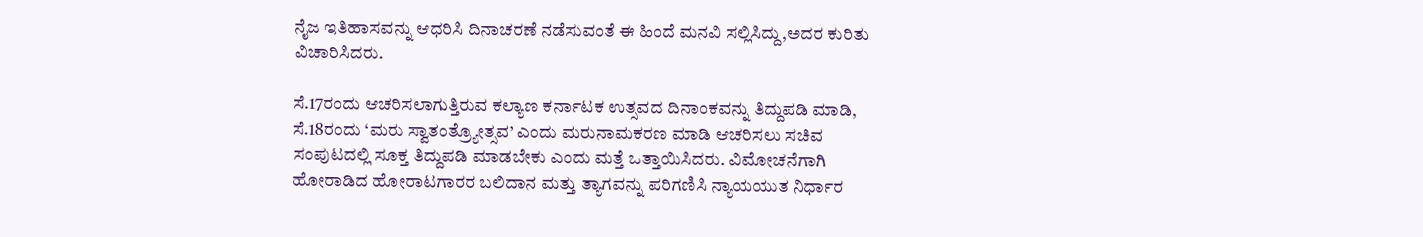ನೈಜ ಇತಿಹಾಸವನ್ನು ಆಧರಿಸಿ ದಿನಾಚರಣೆ ನಡೆಸುವಂತೆ ಈ ಹಿಂದೆ ಮನವಿ ಸಲ್ಲಿಸಿದ್ದು,ಅದರ ಕುರಿತು ವಿಚಾರಿಸಿದರು.

ಸೆ.17ರಂದು ಆಚರಿಸಲಾಗುತ್ತಿರುವ ಕಲ್ಯಾಣ ಕರ್ನಾಟಕ ಉತ್ಸವದ ದಿನಾಂಕವನ್ನು ತಿದ್ದುಪಡಿ ಮಾಡಿ, ಸೆ.18ರಂದು ‘ಮರು ಸ್ವಾತಂತ್ರ್ಯೋತ್ಸವ’ ಎಂದು ಮರುನಾಮಕರಣ ಮಾಡಿ ಆಚರಿಸಲು ಸಚಿವ ಸಂಪುಟದಲ್ಲಿ ಸೂಕ್ತ ತಿದ್ದುಪಡಿ ಮಾಡಬೇಕು ಎಂದು ಮತ್ತೆ ಒತ್ತಾಯಿಸಿದರು. ವಿಮೋಚನೆಗಾಗಿ ಹೋರಾಡಿದ ಹೋರಾಟಗಾರರ ಬಲಿದಾನ ಮತ್ತು ತ್ಯಾಗವನ್ನು ಪರಿಗಣಿಸಿ ನ್ಯಾಯಯುತ ನಿರ್ಧಾರ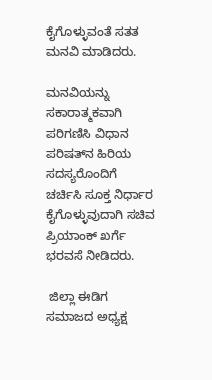ಕೈಗೊಳ್ಳುವಂತೆ ಸತತ ಮನವಿ ಮಾಡಿದರು.

ಮನವಿಯನ್ನು ಸಕಾರಾತ್ಮಕವಾಗಿ ಪರಿಗಣಿಸಿ ವಿಧಾನ ಪರಿಷತ್‌ನ ಹಿರಿಯ ಸದಸ್ಯರೊಂದಿಗೆ ಚರ್ಚಿಸಿ ಸೂಕ್ತ ನಿರ್ಧಾರ ಕೈಗೊಳ್ಳುವುದಾಗಿ ಸಚಿವ ಪ್ರಿಯಾಂಕ್ ಖರ್ಗೆ ಭರವಸೆ ನೀಡಿದರು.

 ಜಿಲ್ಲಾ ಈಡಿಗ ಸಮಾಜದ ಅಧ್ಯಕ್ಷ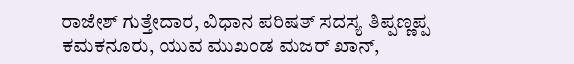ರಾಜೇಶ್ ಗುತ್ತೇದಾರ, ವಿಧಾನ ಪರಿಷತ್ ಸದಸ್ಯ ತಿಪ್ಪಣ್ಣಪ್ಪ ಕಮಕನೂರು, ಯುವ ಮುಖಂಡ ಮಜರ್ ಖಾನ್,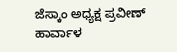ಜೆಸ್ಕಾಂ ಅಧ್ಯಕ್ಷ ಪ್ರವೀಣ್ ಹಾರ್ವಾಳ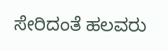ಸೇರಿದಂತೆ ಹಲವರು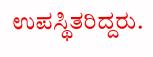ಉಪಸ್ಥಿತರಿದ್ದರು.